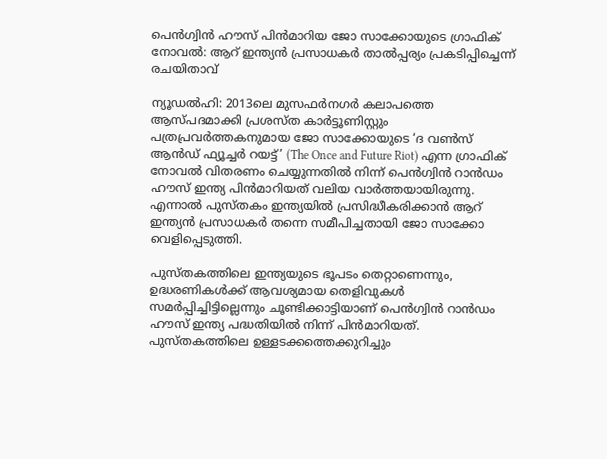പെൻഗ്വിൻ ഹൗസ് പിൻമാറിയ ജോ സാക്കോയുടെ ഗ്രാഫിക് നോവൽ: ആറ് ഇന്ത്യൻ പ്രസാധകർ താൽപ്പര്യം പ്രകടിപ്പിച്ചെന്ന് രചയിതാവ്

ന്യൂഡൽഹി: 2013ലെ മുസഫർനഗർ കലാപത്തെ ആസ്പദമാക്കി പ്രശസ്ത കാർട്ടൂണിസ്റ്റും പത്രപ്രവർത്തകനുമായ ജോ സാക്കോയുടെ ‘ദ വൺസ് ആൻഡ് ഫ്യൂച്ചർ റയട്ട്’ (The Once and Future Riot) എന്ന ഗ്രാഫിക് നോവൽ വിതരണം ചെയ്യുന്നതിൽ നിന്ന് പെൻഗ്വിൻ റാൻഡം ഹൗസ് ഇന്ത്യ പിൻമാറിയത് വലിയ വാർത്തയായിരുന്നു. എന്നാൽ പുസ്തകം ഇന്ത്യയിൽ പ്രസിദ്ധീകരിക്കാൻ ആറ് ഇന്ത്യൻ പ്രസാധകർ തന്നെ സമീപിച്ചതായി ജോ സാക്കോ വെളിപ്പെടുത്തി.

പുസ്തകത്തിലെ ഇന്ത്യയുടെ ഭൂപടം തെറ്റാണെന്നും, ഉദ്ധരണികൾക്ക് ആവശ്യമായ തെളിവുകൾ സമർപ്പിച്ചിട്ടില്ലെന്നും ചൂണ്ടിക്കാട്ടിയാണ് പെൻഗ്വിൻ റാൻഡം ഹൗസ് ഇന്ത്യ പദ്ധതിയിൽ നിന്ന് പിൻമാറിയത്. പുസ്തകത്തിലെ ഉള്ളടക്കത്തെക്കുറിച്ചും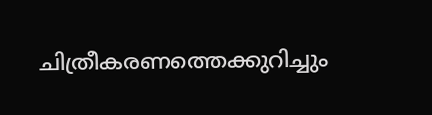ചിത്രീകരണത്തെക്കുറിച്ചും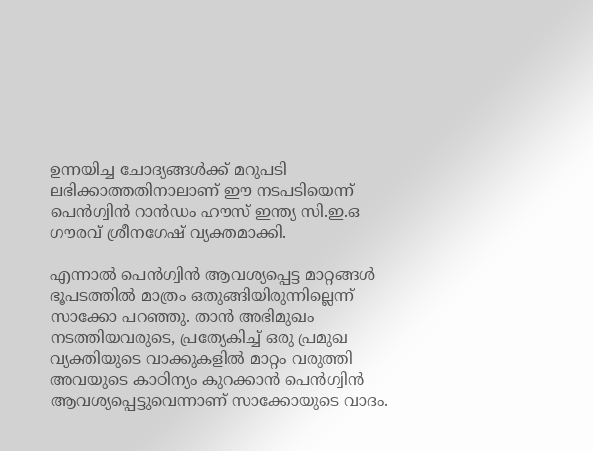ഉന്നയിച്ച ചോദ്യങ്ങൾക്ക് മറുപടി ലഭിക്കാത്തതിനാലാണ് ഈ നടപടിയെന്ന് പെൻഗ്വിൻ റാൻഡം ഹൗസ് ഇന്ത്യ സി.ഇ.ഒ ഗൗരവ് ശ്രീനഗേഷ് വ്യക്തമാക്കി.

എന്നാൽ പെൻഗ്വിൻ ആവശ്യപ്പെട്ട മാറ്റങ്ങൾ ഭൂപടത്തിൽ മാത്രം ഒതുങ്ങിയിരുന്നില്ലെന്ന് സാക്കോ പറഞ്ഞു. താൻ അഭിമുഖം നടത്തിയവരുടെ, പ്രത്യേകിച്ച് ഒരു പ്രമുഖ വ്യക്തിയുടെ വാക്കുകളിൽ മാറ്റം വരുത്തി അവയുടെ കാഠിന്യം കുറക്കാൻ പെൻഗ്വിൻ ആവശ്യപ്പെട്ടുവെന്നാണ് സാക്കോയുടെ വാദം.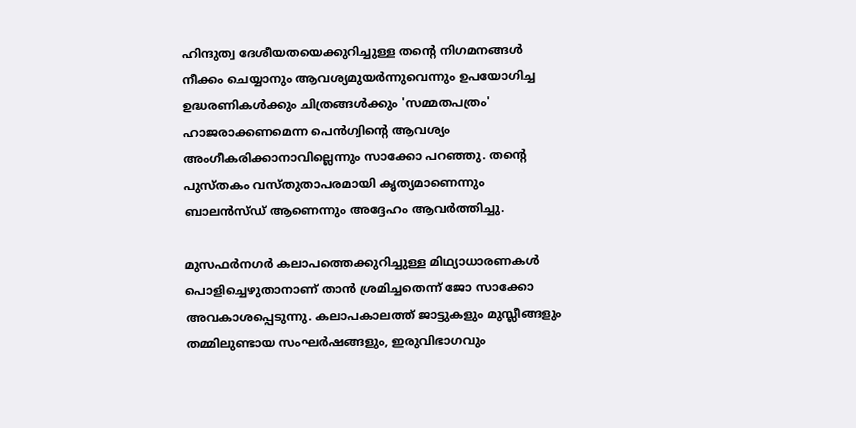ഹിന്ദുത്വ ദേശീയതയെക്കുറിച്ചുള്ള തന്റെ നിഗമനങ്ങൾ നീക്കം ചെയ്യാനും ആവശ്യമുയർന്നുവെന്നും ഉപയോഗിച്ച ഉദ്ധരണികൾക്കും ചിത്രങ്ങൾക്കും 'സമ്മതപത്രം' ഹാജരാക്കണമെന്ന പെൻഗ്വിന്റെ ആവശ്യം അംഗീകരിക്കാനാവില്ലെന്നും സാക്കോ പറഞ്ഞു. തന്റെ പുസ്തകം വസ്തുതാപരമായി കൃത്യമാണെന്നും ബാലൻസ്ഡ് ആണെന്നും അദ്ദേഹം ആവർത്തിച്ചു.

മുസഫർനഗർ കലാപത്തെക്കുറിച്ചുള്ള മിഥ്യാധാരണകൾ പൊളിച്ചെഴുതാനാണ് താൻ ശ്രമിച്ചതെന്ന് ജോ സാക്കോ അവകാശപ്പെടുന്നു. കലാപകാലത്ത് ജാട്ടുകളും മുസ്ലീങ്ങളും തമ്മിലുണ്ടായ സംഘർഷങ്ങളും, ഇരുവിഭാഗവും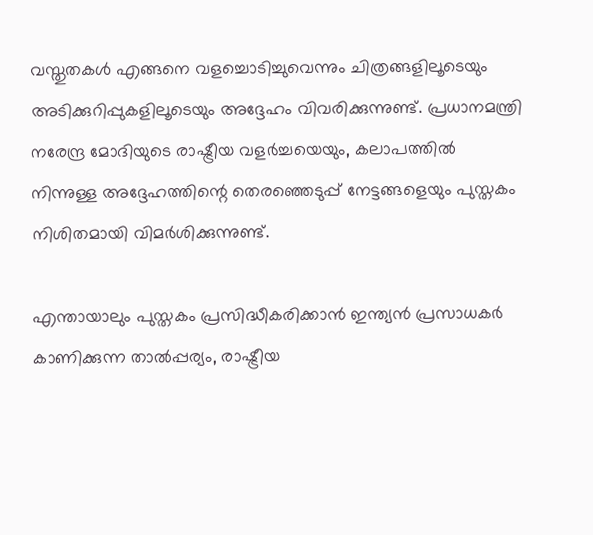വസ്തുതകൾ എങ്ങനെ വളച്ചൊടിച്ചുവെന്നും ചിത്രങ്ങളിലൂടെയും അടിക്കുറിപ്പുകളിലൂടെയും അദ്ദേഹം വിവരിക്കുന്നുണ്ട്. പ്രധാനമന്ത്രി നരേന്ദ്ര മോദിയുടെ രാഷ്ട്രീയ വളർച്ചയെയും, കലാപത്തിൽ നിന്നുള്ള അദ്ദേഹത്തിന്റെ തെരഞ്ഞെടുപ്പ് നേട്ടങ്ങളെയും പുസ്തകം നിശിതമായി വിമർശിക്കുന്നുണ്ട്.

എന്തായാലും പുസ്തകം പ്രസിദ്ധീകരിക്കാൻ ഇന്ത്യൻ പ്രസാധകർ കാണിക്കുന്ന താൽപ്പര്യം, രാഷ്ട്രീയ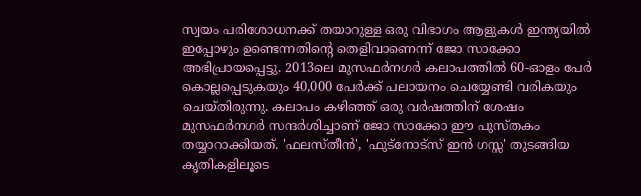സ്വയം പരിശോധനക്ക് തയാറുള്ള ഒരു വിഭാഗം ആളുകൾ ഇന്ത്യയിൽ ഇപ്പോഴും ഉണ്ടെന്നതിന്റെ തെളിവാണെന്ന് ജോ സാക്കോ അഭിപ്രായപ്പെട്ടു. 2013ലെ മുസഫർനഗർ കലാപത്തിൽ 60-ഓളം പേർ കൊല്ലപ്പെടുകയും 40,000 പേർക്ക് പലായനം ചെയ്യേണ്ടി വരികയും ചെയ്തിരുന്നു. കലാപം കഴിഞ്ഞ് ഒരു വർഷത്തിന് ശേഷം മുസഫർനഗർ സന്ദർശിച്ചാണ് ജോ സാക്കോ ഈ പുസ്തകം തയ്യാറാക്കിയത്. 'ഫലസ്തീൻ', 'ഫുട്നോട്സ് ഇൻ ഗസ്സ' തുടങ്ങിയ കൃതികളിലൂടെ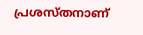പ്രശസ്തനാണ്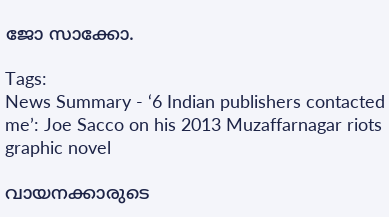ജോ സാക്കോ.

Tags:
News Summary - ‘6 Indian publishers contacted me’: Joe Sacco on his 2013 Muzaffarnagar riots graphic novel

വായനക്കാരുടെ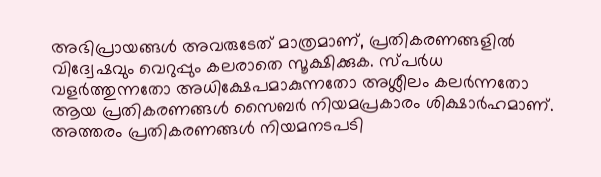അഭിപ്രായങ്ങള്‍ അവരുടേത് മാത്രമാണ്, പ്രതികരണങ്ങളിൽ വിദ്വേഷവും വെറുപ്പും കലരാതെ സൂക്ഷിക്കുക. സ്പർധ വളർത്തുന്നതോ അധിക്ഷേപമാകുന്നതോ അശ്ലീലം കലർന്നതോ ആയ പ്രതികരണങ്ങൾ സൈബർ നിയമപ്രകാരം ശിക്ഷാർഹമാണ്. അത്തരം പ്രതികരണങ്ങൾ നിയമനടപടി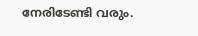നേരിടേണ്ടി വരും.